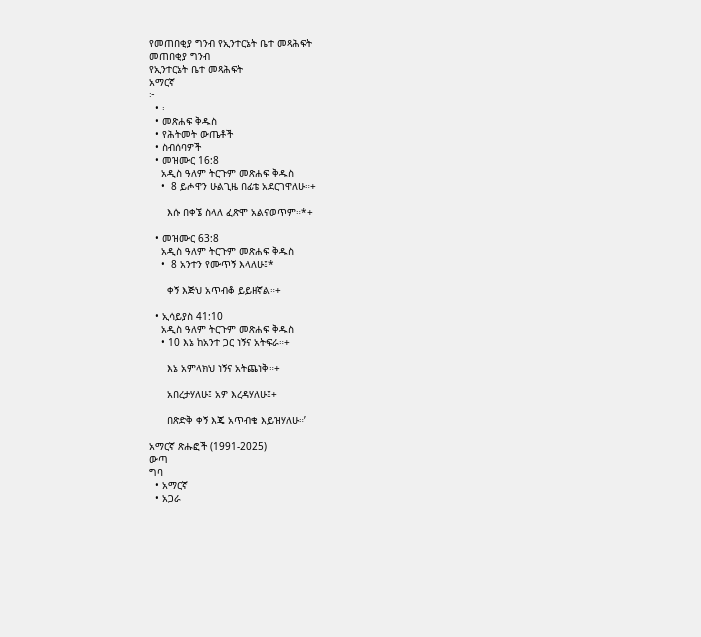የመጠበቂያ ግንብ የኢንተርኔት ቤተ መጻሕፍት
መጠበቂያ ግንብ
የኢንተርኔት ቤተ መጻሕፍት
አማርኛ
፦
  • ፡
  • መጽሐፍ ቅዱስ
  • የሕትመት ውጤቶች
  • ስብሰባዎች
  • መዝሙር 16:8
    አዲስ ዓለም ትርጉም መጽሐፍ ቅዱስ
    •  8 ይሖዋን ሁልጊዜ በፊቴ አደርገዋለሁ።+

      እሱ በቀኜ ስላለ ፈጽሞ አልናወጥም።*+

  • መዝሙር 63:8
    አዲስ ዓለም ትርጉም መጽሐፍ ቅዱስ
    •  8 አንተን የሙጥኝ እላለሁ፤*

      ቀኝ እጅህ አጥብቆ ይይዘኛል።+

  • ኢሳይያስ 41:10
    አዲስ ዓለም ትርጉም መጽሐፍ ቅዱስ
    • 10 እኔ ከአንተ ጋር ነኝና አትፍራ።+

      እኔ አምላክህ ነኝና አትጨነቅ።+

      አበረታሃለሁ፤ አዎ እረዳሃለሁ፤+

      በጽድቅ ቀኝ እጄ አጥብቄ እይዝሃለሁ።’

አማርኛ ጽሑፎች (1991-2025)
ውጣ
ግባ
  • አማርኛ
  • አጋራ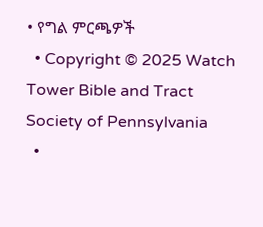• የግል ምርጫዎች
  • Copyright © 2025 Watch Tower Bible and Tract Society of Pennsylvania
  •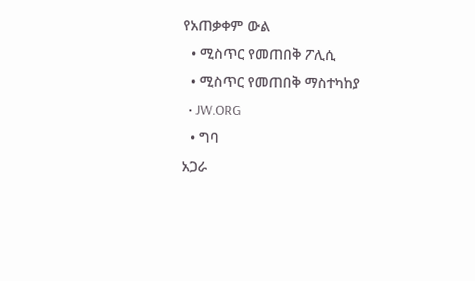የአጠቃቀም ውል
  • ሚስጥር የመጠበቅ ፖሊሲ
  • ሚስጥር የመጠበቅ ማስተካከያ
  • JW.ORG
  • ግባ
አጋራ